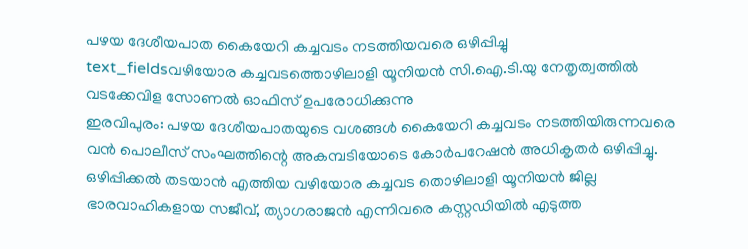പഴയ ദേശീയപാത കൈയേറി കച്ചവടം നടത്തിയവരെ ഒഴിപ്പിച്ചു
text_fieldsവഴിയോര കച്ചവടത്തൊഴിലാളി യൂനിയൻ സി.ഐ.ടി.യു നേതൃത്വത്തിൽ വടക്കേവിള സോണൽ ഓഫിസ് ഉപരോധിക്കുന്നു
ഇരവിപുരം: പഴയ ദേശീയപാതയുടെ വശങ്ങൾ കൈയേറി കച്ചവടം നടത്തിയിരുന്നവരെ വൻ പൊലീസ് സംഘത്തിന്റെ അകമ്പടിയോടെ കോർപറേഷൻ അധികൃതർ ഒഴിപ്പിച്ചു. ഒഴിപ്പിക്കൽ തടയാൻ എത്തിയ വഴിയോര കച്ചവട തൊഴിലാളി യൂനിയൻ ജില്ല ഭാരവാഹികളായ സജീവ്, ത്യാഗരാജൻ എന്നിവരെ കസ്റ്റഡിയിൽ എടുത്ത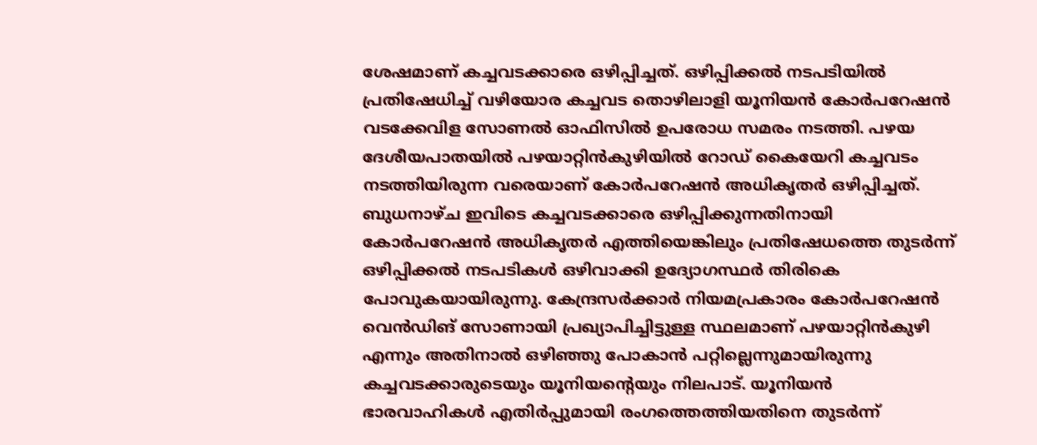ശേഷമാണ് കച്ചവടക്കാരെ ഒഴിപ്പിച്ചത്. ഒഴിപ്പിക്കൽ നടപടിയിൽ പ്രതിഷേധിച്ച് വഴിയോര കച്ചവട തൊഴിലാളി യൂനിയൻ കോർപറേഷൻ വടക്കേവിള സോണൽ ഓഫിസിൽ ഉപരോധ സമരം നടത്തി. പഴയ ദേശീയപാതയിൽ പഴയാറ്റിൻകുഴിയിൽ റോഡ് കൈയേറി കച്ചവടം നടത്തിയിരുന്ന വരെയാണ് കോർപറേഷൻ അധികൃതർ ഒഴിപ്പിച്ചത്.
ബുധനാഴ്ച ഇവിടെ കച്ചവടക്കാരെ ഒഴിപ്പിക്കുന്നതിനായി കോർപറേഷൻ അധികൃതർ എത്തിയെങ്കിലും പ്രതിഷേധത്തെ തുടർന്ന് ഒഴിപ്പിക്കൽ നടപടികൾ ഒഴിവാക്കി ഉദ്യോഗസ്ഥർ തിരികെ പോവുകയായിരുന്നു. കേന്ദ്രസർക്കാർ നിയമപ്രകാരം കോർപറേഷൻ വെൻഡിങ് സോണായി പ്രഖ്യാപിച്ചിട്ടുള്ള സ്ഥലമാണ് പഴയാറ്റിൻകുഴി എന്നും അതിനാൽ ഒഴിഞ്ഞു പോകാൻ പറ്റില്ലെന്നുമായിരുന്നു കച്ചവടക്കാരുടെയും യൂനിയന്റെയും നിലപാട്. യൂനിയൻ ഭാരവാഹികൾ എതിർപ്പുമായി രംഗത്തെത്തിയതിനെ തുടർന്ന്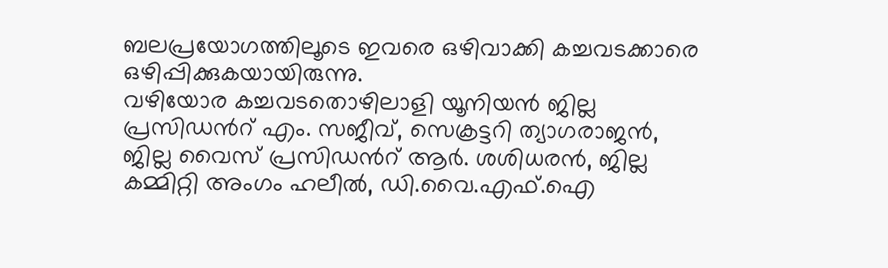ബലപ്രയോഗത്തിലൂടെ ഇവരെ ഒഴിവാക്കി കച്ചവടക്കാരെ ഒഴിപ്പിക്കുകയായിരുന്നു.
വഴിയോര കച്ചവടതൊഴിലാളി യൂനിയൻ ജില്ല പ്രസിഡൻറ് എം. സജീവ്, സെക്രട്ടറി ത്യാഗരാജൻ, ജില്ല വൈസ് പ്രസിഡൻറ് ആർ. ശശിധരൻ, ജില്ല കമ്മിറ്റി അംഗം ഹലീൽ, ഡി.വൈ.എഫ്.ഐ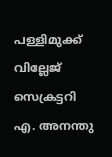പള്ളിമുക്ക് വില്ലേജ് സെക്രട്ടറി എ. അനന്തു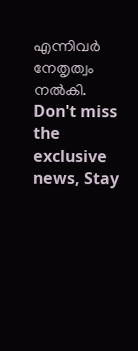എന്നിവർ നേതൃത്വം നൽകി.
Don't miss the exclusive news, Stay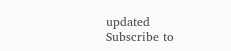updated
Subscribe to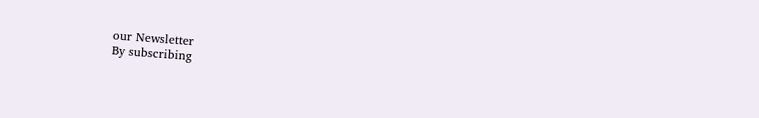our Newsletter
By subscribing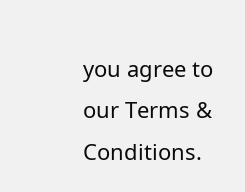you agree to our Terms & Conditions.